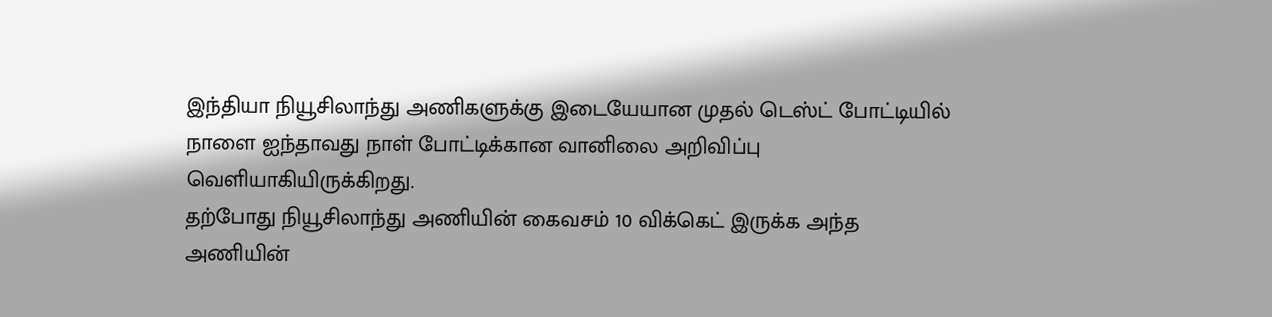இந்தியா நியூசிலாந்து அணிகளுக்கு இடையேயான முதல் டெஸ்ட் போட்டியில் நாளை ஐந்தாவது நாள் போட்டிக்கான வானிலை அறிவிப்பு வெளியாகியிருக்கிறது.
தற்போது நியூசிலாந்து அணியின் கைவசம் 10 விக்கெட் இருக்க அந்த அணியின்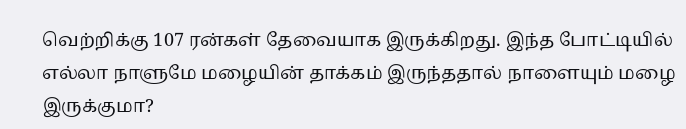வெற்றிக்கு 107 ரன்கள் தேவையாக இருக்கிறது. இந்த போட்டியில் எல்லா நாளுமே மழையின் தாக்கம் இருந்ததால் நாளையும் மழை இருக்குமா?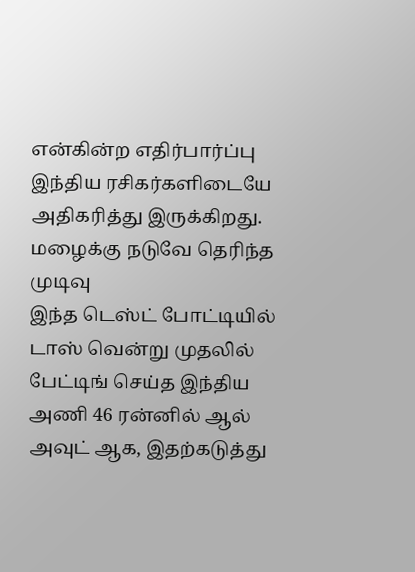என்கின்ற எதிர்பார்ப்பு இந்திய ரசிகர்களிடையே அதிகரித்து இருக்கிறது.
மழைக்கு நடுவே தெரிந்த முடிவு
இந்த டெஸ்ட் போட்டியில் டாஸ் வென்று முதலில் பேட்டிங் செய்த இந்திய அணி 46 ரன்னில் ஆல் அவுட் ஆக, இதற்கடுத்து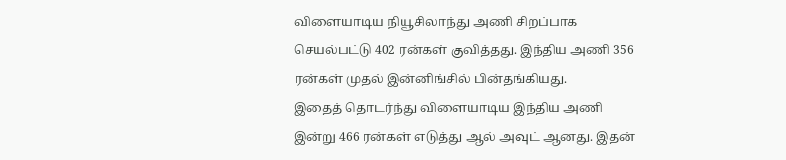விளையாடிய நியூசிலாந்து அணி சிறப்பாக செயல்பட்டு 402 ரன்கள் குவித்தது. இந்திய அணி 356 ரன்கள் முதல் இன்னிங்சில் பின்தங்கியது.
இதைத் தொடர்ந்து விளையாடிய இந்திய அணி இன்று 466 ரன்கள் எடுத்து ஆல் அவுட் ஆனது. இதன்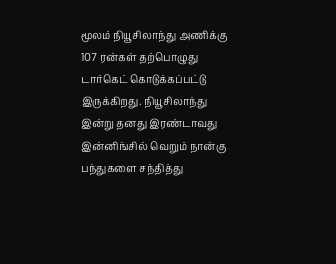மூலம் நியூசிலாந்து அணிக்கு 107 ரன்கள் தற்பொழுது டார்கெட் கொடுக்கப்பட்டு இருக்கிறது. நியூசிலாந்து இன்று தனது இரண்டாவது இன்னிங்சில் வெறும் நான்கு பந்துகளை சந்தித்து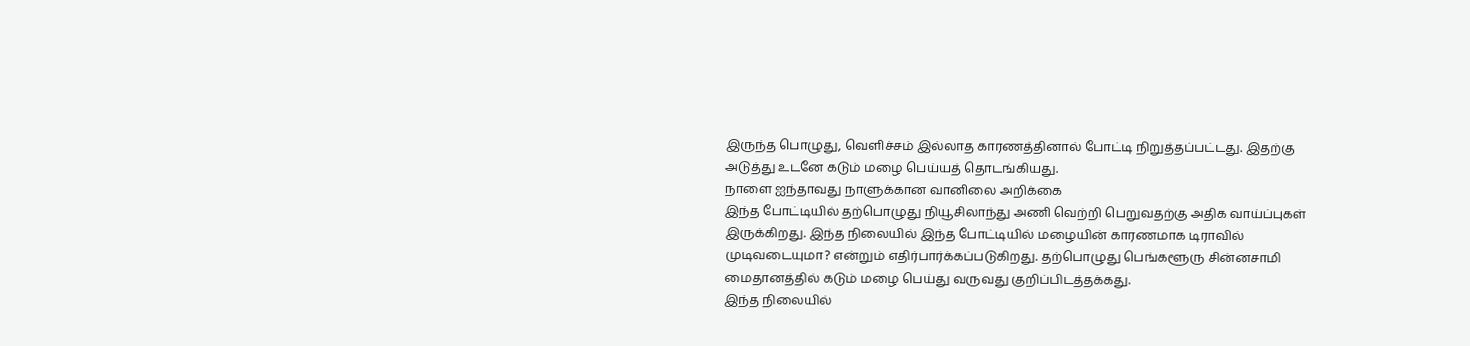இருந்த பொழுது, வெளிச்சம் இல்லாத காரணத்தினால் போட்டி நிறுத்தப்பட்டது. இதற்கு அடுத்து உடனே கடும் மழை பெய்யத் தொடங்கியது.
நாளை ஐந்தாவது நாளுக்கான வானிலை அறிக்கை
இந்த போட்டியில் தற்பொழுது நியூசிலாந்து அணி வெற்றி பெறுவதற்கு அதிக வாய்ப்புகள் இருக்கிறது. இந்த நிலையில் இந்த போட்டியில் மழையின் காரணமாக டிராவில் முடிவடையுமா? என்றும் எதிர்பார்க்கப்படுகிறது. தற்பொழுது பெங்களூரு சின்னசாமி மைதானத்தில் கடும் மழை பெய்து வருவது குறிப்பிடத்தக்கது.
இந்த நிலையில்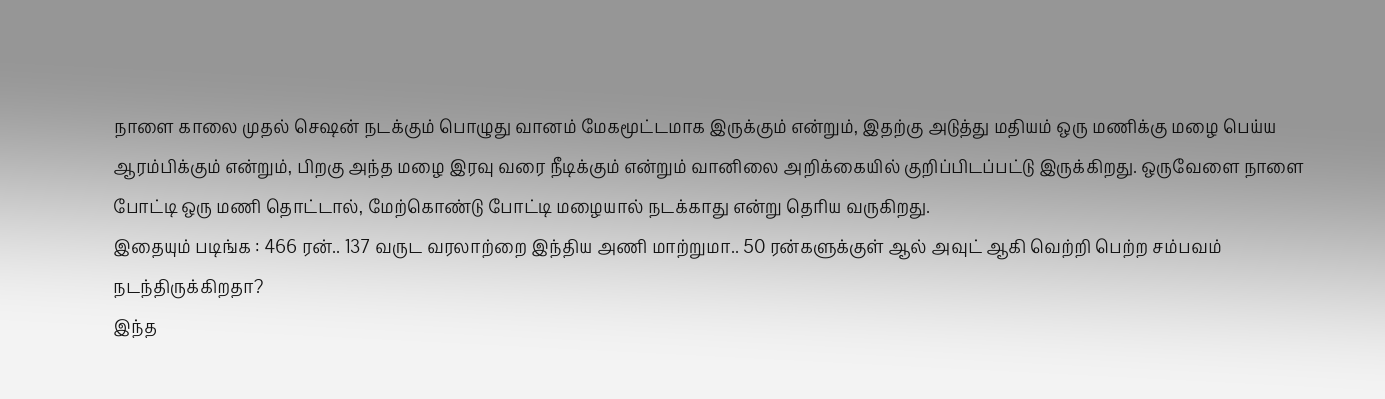நாளை காலை முதல் செஷன் நடக்கும் பொழுது வானம் மேகமூட்டமாக இருக்கும் என்றும், இதற்கு அடுத்து மதியம் ஒரு மணிக்கு மழை பெய்ய ஆரம்பிக்கும் என்றும், பிறகு அந்த மழை இரவு வரை நீடிக்கும் என்றும் வானிலை அறிக்கையில் குறிப்பிடப்பட்டு இருக்கிறது. ஒருவேளை நாளை போட்டி ஒரு மணி தொட்டால், மேற்கொண்டு போட்டி மழையால் நடக்காது என்று தெரிய வருகிறது.
இதையும் படிங்க : 466 ரன்.. 137 வருட வரலாற்றை இந்திய அணி மாற்றுமா.. 50 ரன்களுக்குள் ஆல் அவுட் ஆகி வெற்றி பெற்ற சம்பவம் நடந்திருக்கிறதா?
இந்த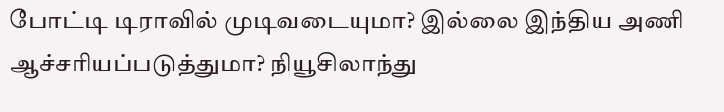போட்டி டிராவில் முடிவடையுமா? இல்லை இந்திய அணி ஆச்சரியப்படுத்துமா? நியூசிலாந்து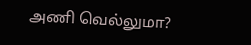அணி வெல்லுமா?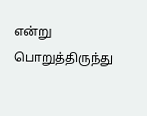என்று பொறுத்திருந்து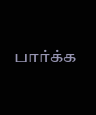பார்க்க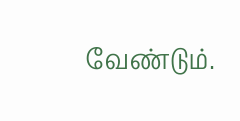வேண்டும்.